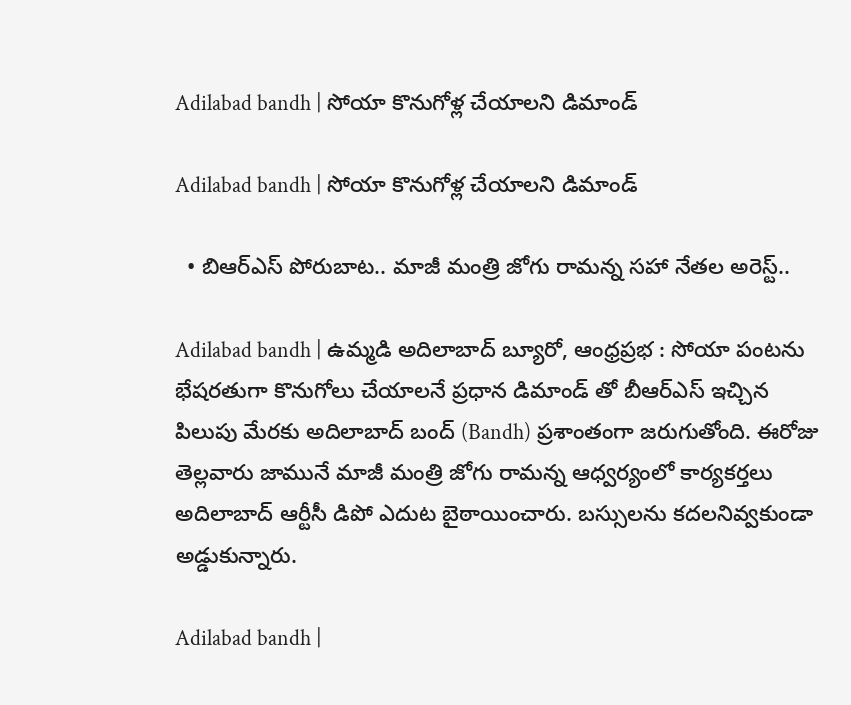Adilabad bandh | సోయా కొనుగోళ్ల చేయాలని డిమాండ్

Adilabad bandh | సోయా కొనుగోళ్ల చేయాలని డిమాండ్

  • బిఆర్ఎస్ పోరుబాట.. మాజీ మంత్రి జోగు రామన్న సహా నేతల అరెస్ట్..

Adilabad bandh | ఉమ్మడి అదిలాబాద్ బ్యూరో, ఆంధ్రప్రభ : సోయా పంటను భేషరతుగా కొనుగోలు చేయాలనే ప్రధాన డిమాండ్ తో బీఆర్ఎస్ ఇచ్చిన పిలుపు మేరకు అదిలాబాద్ బంద్ (Bandh) ప్రశాంతంగా జరుగుతోంది. ఈరోజు తెల్లవారు జామునే మాజీ మంత్రి జోగు రామన్న ఆధ్వర్యంలో కార్యకర్తలు అదిలాబాద్ ఆర్టీసీ డిపో ఎదుట బైఠాయించారు. బస్సులను కదలనివ్వకుండా అడ్డుకున్నారు.

Adilabad bandh |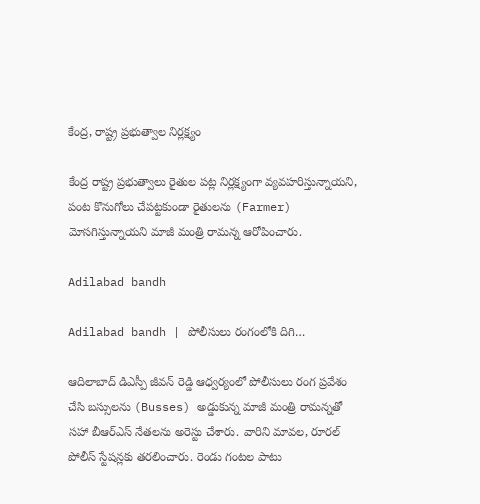కేంద్ర, రాష్ట్ర ప్రభుత్వాల నిర్లక్ష్యం

కేంద్ర రాష్ట్ర ప్రభుత్వాలు రైతుల పట్ల నిర్లక్ష్యంగా వ్యవహరిస్తున్నాయని, పంట కొనుగోలు చేపట్టకుండా రైతులను (Farmer) మోసగిస్తున్నాయని మాజీ మంత్రి రామన్న ఆరోపించారు.

Adilabad bandh

Adilabad bandh | పోలీసులు రంగంలోకి దిగి…

ఆదిలాబాద్ డిఎస్పీ జీవన్ రెడ్డి ఆధ్వర్యంలో పోలీసులు రంగ ప్రవేశం చేసి బస్సులను (Busses) అడ్డుకున్న మాజీ మంత్రి రామన్నతో సహా బీఆర్ఎస్ నేతలను అరెస్టు చేశారు. వారిని మావల, రూరల్ పోలీస్ స్టేషన్లకు తరలించారు. రెండు గంటల పాటు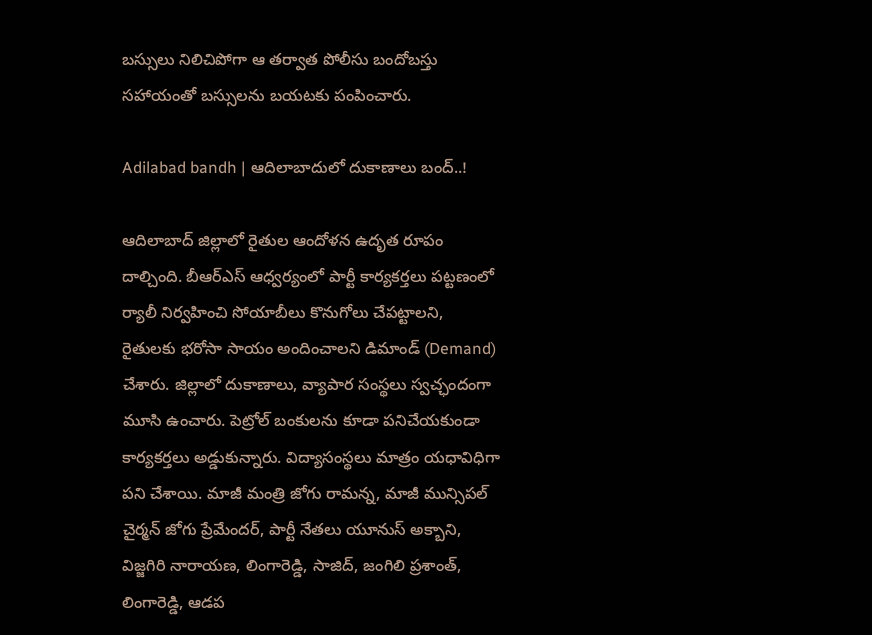బస్సులు నిలిచిపోగా ఆ తర్వాత పోలీసు బందోబస్తు సహాయంతో బస్సులను బయటకు పంపించారు.

Adilabad bandh | ఆదిలాబాదులో దుకాణాలు బంద్..!

ఆదిలాబాద్ జిల్లాలో రైతుల ఆందోళన ఉదృత రూపం దాల్చింది. బీఆర్ఎస్ ఆధ్వర్యంలో పార్టీ కార్యకర్తలు పట్టణంలో ర్యాలీ నిర్వహించి సోయాబీలు కొనుగోలు చేపట్టాలని, రైతులకు భరోసా సాయం అందించాలని డిమాండ్ (Demand) చేశారు. జిల్లాలో దుకాణాలు, వ్యాపార సంస్థలు స్వచ్ఛందంగా మూసి ఉంచారు. పెట్రోల్ బంకులను కూడా పనిచేయకుండా కార్యకర్తలు అడ్డుకున్నారు. విద్యాసంస్థలు మాత్రం యధావిధిగా పని చేశాయి. మాజీ మంత్రి జోగు రామన్న, మాజీ మున్సిపల్ చైర్మన్ జోగు ప్రేమేందర్, పార్టీ నేతలు యూనుస్ అక్బాని, విజ్జగిరి నారాయణ, లింగారెడ్డి, సాజిద్, జంగిలి ప్రశాంత్, లింగారెడ్డి, ఆడప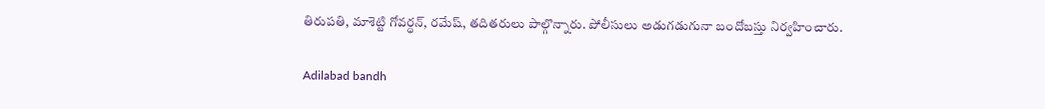తిరుపతి, మాశెట్టి గోవర్ధన్, రమేష్, తదితరులు పాల్గొన్నారు. పోలీసులు అడుగడుగునా బందోబస్తు నిర్వహించారు.

Adilabad bandh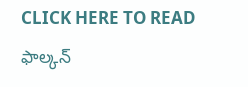CLICK HERE TO READ ఫాల్కన్‌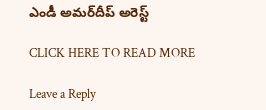ఎండీ అమర్‌దీప్‌ అరెస్ట్‌

CLICK HERE TO READ MORE

Leave a Reply